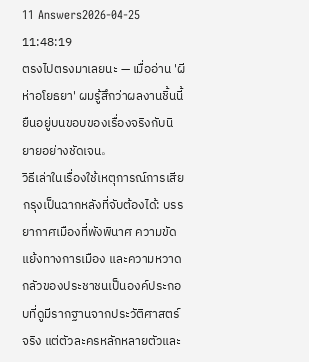11 Answers2026-04-25 11:48:19
ตรงไปตรงมาเลยนะ — เมื่ออ่าน 'ผีห่าอโยธยา' ผมรู้สึกว่าผลงานชิ้นนี้ยืนอยู่บนขอบของเรื่องจริงกับนิยายอย่างชัดเจน。
วิธีเล่าในเรื่องใช้เหตุการณ์การเสียกรุงเป็นฉากหลังที่จับต้องได้: บรรยากาศเมืองที่พังพินาศ ความขัดแย้งทางการเมือง และความหวาดกลัวของประชาชนเป็นองค์ประกอบที่ดูมีรากฐานจากประวัติศาสตร์จริง แต่ตัวละครหลักหลายตัวและ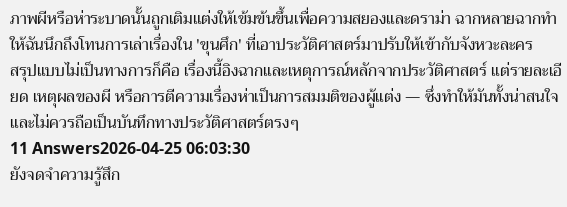ภาพผีหรือห่าระบาดนั้นถูกเติมแต่งให้เข้มข้นขึ้นเพื่อความสยองและดราม่า ฉากหลายฉากทำให้ฉันนึกถึงโทนการเล่าเรื่องใน 'ขุนศึก' ที่เอาประวัติศาสตร์มาปรับให้เข้ากับจังหวะละคร
สรุปแบบไม่เป็นทางการก็คือ เรื่องนี้อิงฉากและเหตุการณ์หลักจากประวัติศาสตร์ แต่รายละเอียด เหตุผลของผี หรือการตีความเรื่องห่าเป็นการสมมติของผู้แต่ง — ซึ่งทำให้มันทั้งน่าสนใจและไม่ควรถือเป็นบันทึกทางประวัติศาสตร์ตรงๆ
11 Answers2026-04-25 06:03:30
ยังจดจำความรู้สึก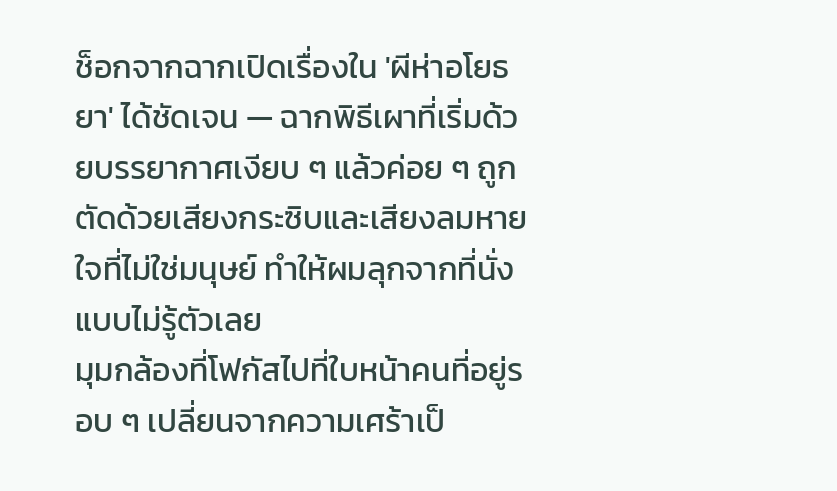ช็อกจากฉากเปิดเรื่องใน 'ผีห่าอโยธยา' ได้ชัดเจน — ฉากพิธีเผาที่เริ่มด้วยบรรยากาศเงียบ ๆ แล้วค่อย ๆ ถูกตัดด้วยเสียงกระซิบและเสียงลมหายใจที่ไม่ใช่มนุษย์ ทำให้ผมลุกจากที่นั่งแบบไม่รู้ตัวเลย
มุมกล้องที่โฟกัสไปที่ใบหน้าคนที่อยู่รอบ ๆ เปลี่ยนจากความเศร้าเป็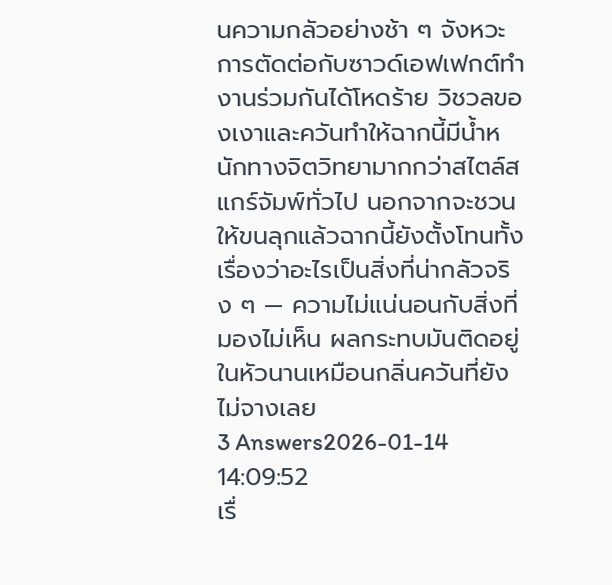นความกลัวอย่างช้า ๆ จังหวะการตัดต่อกับซาวด์เอฟเฟกต์ทำงานร่วมกันได้โหดร้าย วิชวลของเงาและควันทำให้ฉากนี้มีน้ำหนักทางจิตวิทยามากกว่าสไตล์สแกร์จัมพ์ทั่วไป นอกจากจะชวนให้ขนลุกแล้วฉากนี้ยังตั้งโทนทั้งเรื่องว่าอะไรเป็นสิ่งที่น่ากลัวจริง ๆ — ความไม่แน่นอนกับสิ่งที่มองไม่เห็น ผลกระทบมันติดอยู่ในหัวนานเหมือนกลิ่นควันที่ยังไม่จางเลย
3 Answers2026-01-14 14:09:52
เรื่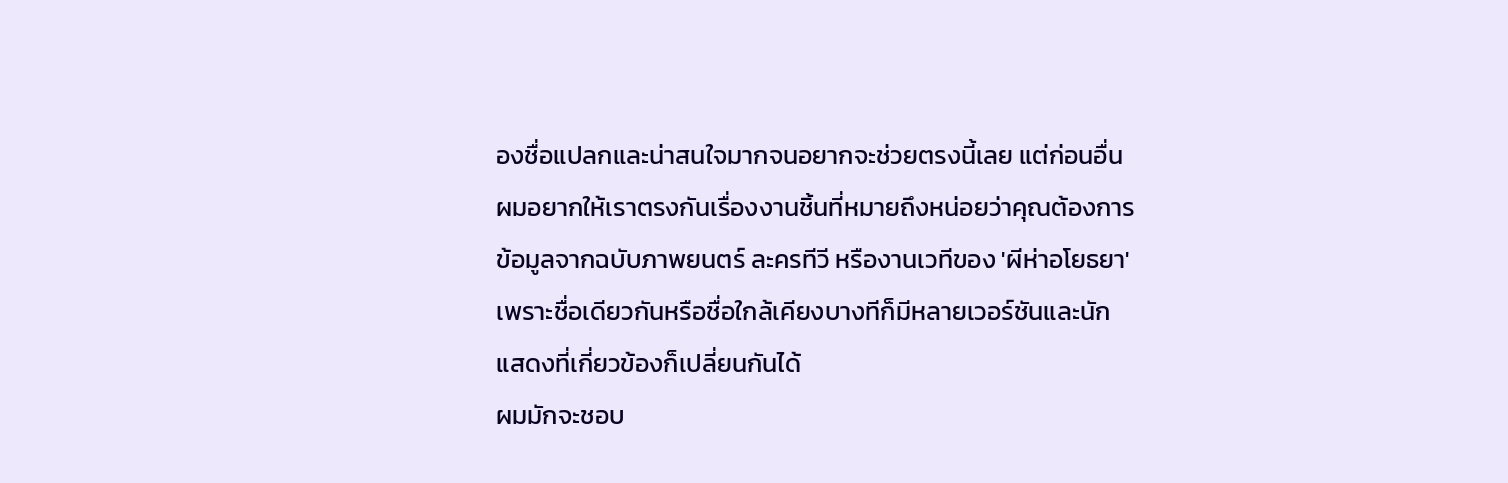องชื่อแปลกและน่าสนใจมากจนอยากจะช่วยตรงนี้เลย แต่ก่อนอื่นผมอยากให้เราตรงกันเรื่องงานชิ้นที่หมายถึงหน่อยว่าคุณต้องการข้อมูลจากฉบับภาพยนตร์ ละครทีวี หรืองานเวทีของ 'ผีห่าอโยธยา' เพราะชื่อเดียวกันหรือชื่อใกล้เคียงบางทีก็มีหลายเวอร์ชันและนักแสดงที่เกี่ยวข้องก็เปลี่ยนกันได้
ผมมักจะชอบ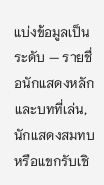แบ่งข้อมูลเป็นระดับ — รายชื่อนักแสดงหลักและบทที่เล่น, นักแสดงสมทบหรือแขกรับเชิ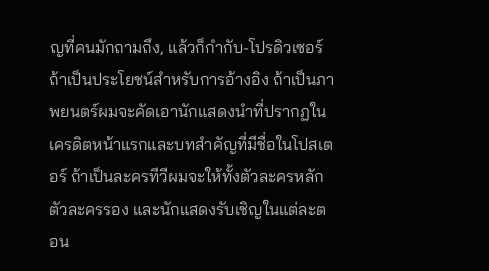ญที่คนมักถามถึง, แล้วก็กำกับ-โปรดิวเซอร์ถ้าเป็นประโยชน์สำหรับการอ้างอิง ถ้าเป็นภาพยนตร์ผมจะคัดเอานักแสดงนำที่ปรากฏในเครดิตหน้าแรกและบทสำคัญที่มีชื่อในโปสเตอร์ ถ้าเป็นละครทีวีผมจะให้ทั้งตัวละครหลัก ตัวละครรอง และนักแสดงรับเชิญในแต่ละตอน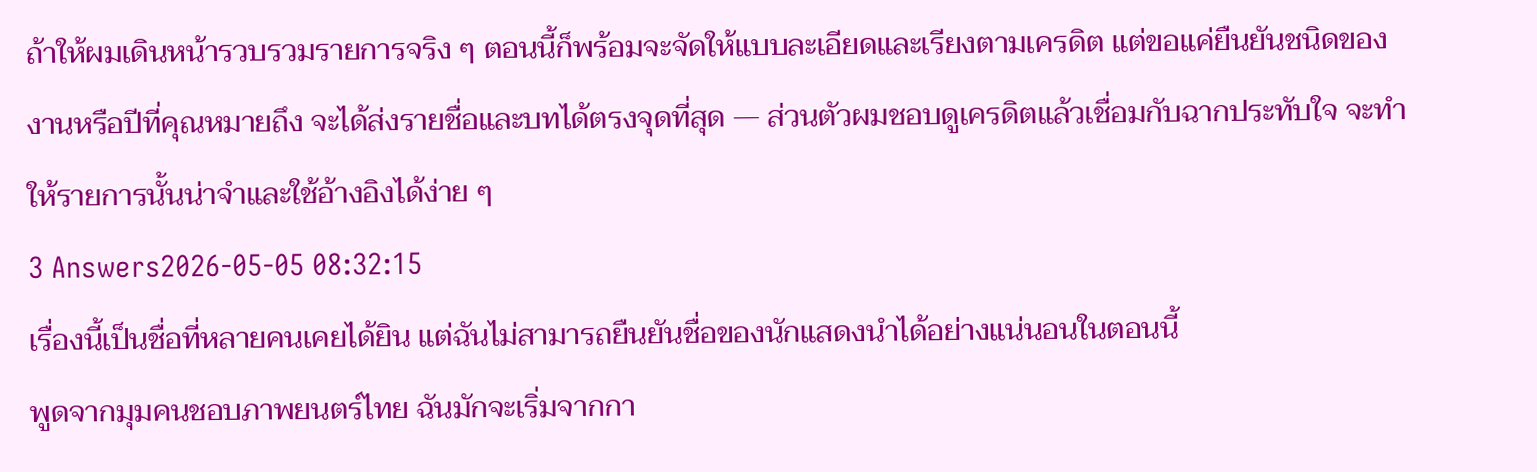ถ้าให้ผมเดินหน้ารวบรวมรายการจริง ๆ ตอนนี้ก็พร้อมจะจัดให้แบบละเอียดและเรียงตามเครดิต แต่ขอแค่ยืนยันชนิดของงานหรือปีที่คุณหมายถึง จะได้ส่งรายชื่อและบทได้ตรงจุดที่สุด — ส่วนตัวผมชอบดูเครดิตแล้วเชื่อมกับฉากประทับใจ จะทำให้รายการนั้นน่าจำและใช้อ้างอิงได้ง่าย ๆ
3 Answers2026-05-05 08:32:15
เรื่องนี้เป็นชื่อที่หลายคนเคยได้ยิน แต่ฉันไม่สามารถยืนยันชื่อของนักแสดงนำได้อย่างแน่นอนในตอนนี้
พูดจากมุมคนชอบภาพยนตร์ไทย ฉันมักจะเริ่มจากกา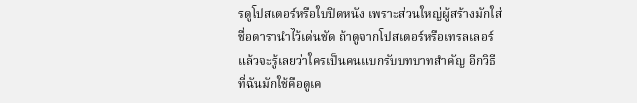รดูโปสเตอร์หรือใบปิดหนัง เพราะส่วนใหญ่ผู้สร้างมักใส่ชื่อดารานำไว้เด่นชัด ถ้าดูจากโปสเตอร์หรือเทรลเลอร์แล้วจะรู้เลยว่าใครเป็นคนแบกรับบทบาทสำคัญ อีกวิธีที่ฉันมักใช้คือดูเค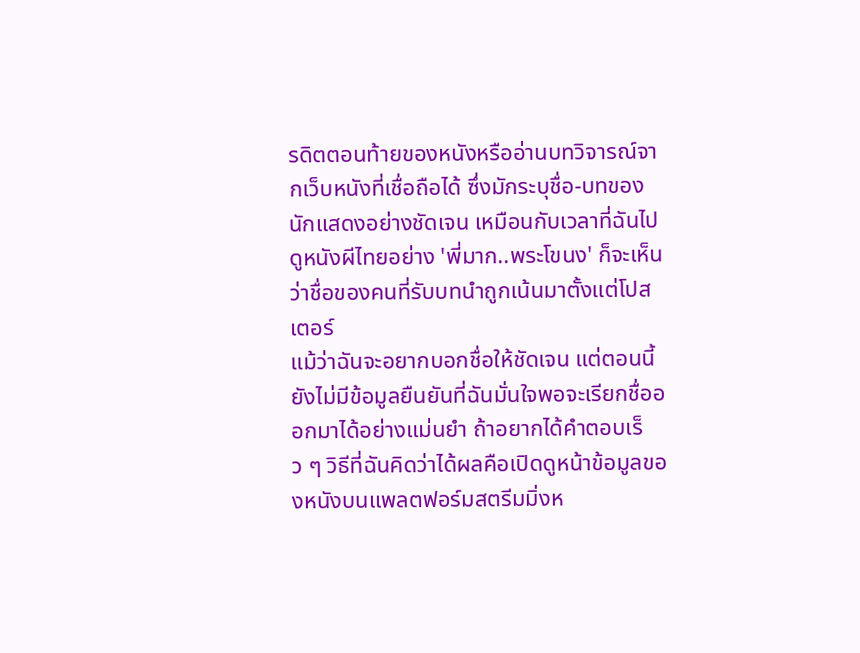รดิตตอนท้ายของหนังหรืออ่านบทวิจารณ์จากเว็บหนังที่เชื่อถือได้ ซึ่งมักระบุชื่อ-บทของนักแสดงอย่างชัดเจน เหมือนกับเวลาที่ฉันไปดูหนังผีไทยอย่าง 'พี่มาก..พระโขนง' ก็จะเห็นว่าชื่อของคนที่รับบทนำถูกเน้นมาตั้งแต่โปสเตอร์
แม้ว่าฉันจะอยากบอกชื่อให้ชัดเจน แต่ตอนนี้ยังไม่มีข้อมูลยืนยันที่ฉันมั่นใจพอจะเรียกชื่อออกมาได้อย่างแม่นยำ ถ้าอยากได้คำตอบเร็ว ๆ วิธีที่ฉันคิดว่าได้ผลคือเปิดดูหน้าข้อมูลของหนังบนแพลตฟอร์มสตรีมมิ่งห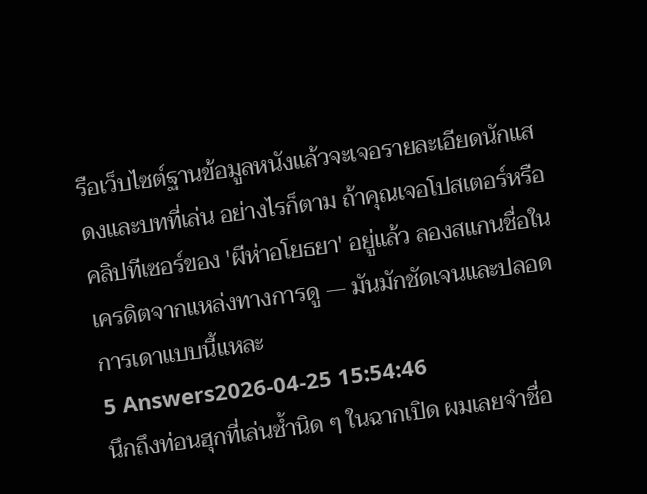รือเว็บไซต์ฐานข้อมูลหนังแล้วจะเจอรายละเอียดนักแสดงและบทที่เล่น อย่างไรก็ตาม ถ้าคุณเจอโปสเตอร์หรือคลิปทีเซอร์ของ 'ผีห่าอโยธยา' อยู่แล้ว ลองสแกนชื่อในเครดิตจากแหล่งทางการดู — มันมักชัดเจนและปลอดการเดาแบบนี้แหละ
5 Answers2026-04-25 15:54:46
นึกถึงท่อนฮุกที่เล่นซ้ำนิด ๆ ในฉากเปิด ผมเลยจำชื่อ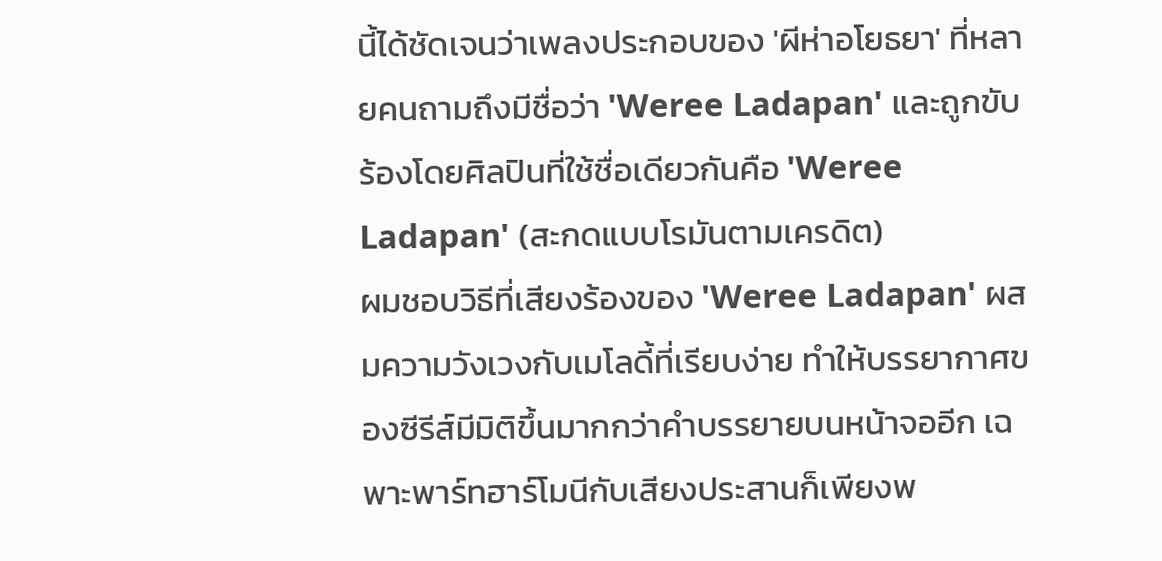นี้ได้ชัดเจนว่าเพลงประกอบของ 'ผีห่าอโยธยา' ที่หลายคนถามถึงมีชื่อว่า 'Weree Ladapan' และถูกขับร้องโดยศิลปินที่ใช้ชื่อเดียวกันคือ 'Weree Ladapan' (สะกดแบบโรมันตามเครดิต)
ผมชอบวิธีที่เสียงร้องของ 'Weree Ladapan' ผสมความวังเวงกับเมโลดี้ที่เรียบง่าย ทำให้บรรยากาศของซีรีส์มีมิติขึ้นมากกว่าคำบรรยายบนหน้าจออีก เฉพาะพาร์ทฮาร์โมนีกับเสียงประสานก็เพียงพ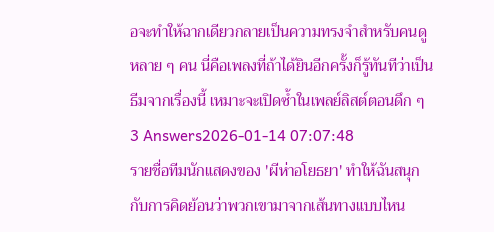อจะทำให้ฉากเดียวกลายเป็นความทรงจำสำหรับคนดูหลาย ๆ คน นี่คือเพลงที่ถ้าได้ยินอีกครั้งก็รู้ทันทีว่าเป็นธีมจากเรื่องนี้ เหมาะจะเปิดซ้ำในเพลย์ลิสต์ตอนดึก ๆ
3 Answers2026-01-14 07:07:48
รายชื่อทีมนักแสดงของ 'ผีห่าอโยธยา' ทำให้ฉันสนุกกับการคิดย้อนว่าพวกเขามาจากเส้นทางแบบไหน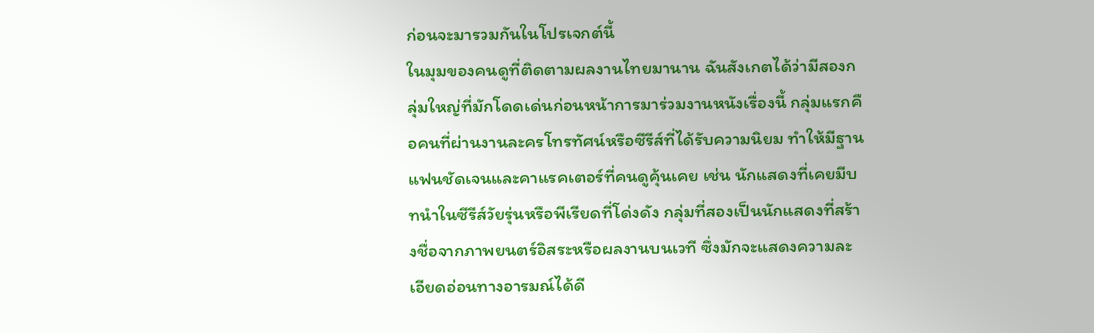ก่อนจะมารวมกันในโปรเจกต์นี้
ในมุมของคนดูที่ติดตามผลงานไทยมานาน ฉันสังเกตได้ว่ามีสองกลุ่มใหญ่ที่มักโดดเด่นก่อนหน้าการมาร่วมงานหนังเรื่องนี้ กลุ่มแรกคือคนที่ผ่านงานละครโทรทัศน์หรือซีรีส์ที่ได้รับความนิยม ทำให้มีฐานแฟนชัดเจนและคาแรคเตอร์ที่คนดูคุ้นเคย เช่น นักแสดงที่เคยมีบทนำในซีรีส์วัยรุ่นหรือพีเรียดที่โด่งดัง กลุ่มที่สองเป็นนักแสดงที่สร้างชื่อจากภาพยนตร์อิสระหรือผลงานบนเวที ซึ่งมักจะแสดงความละเอียดอ่อนทางอารมณ์ได้ดี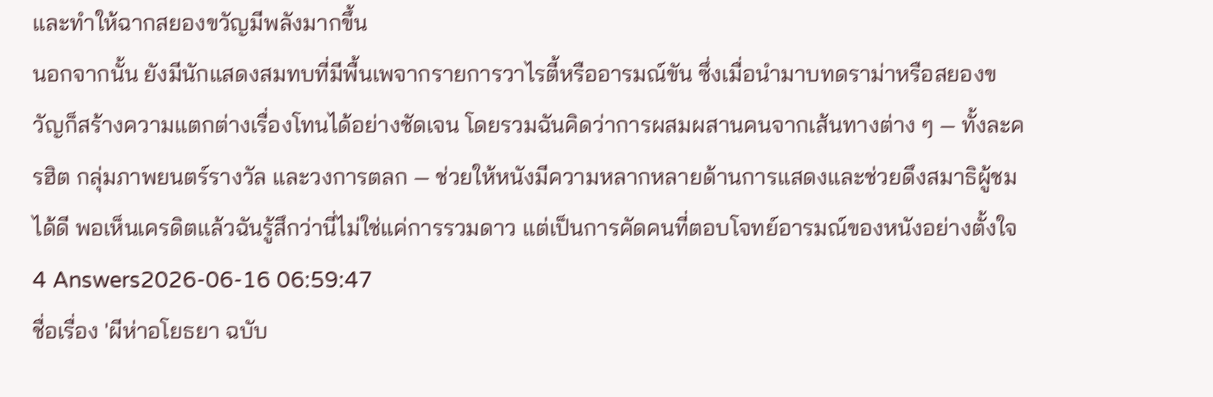และทำให้ฉากสยองขวัญมีพลังมากขึ้น
นอกจากนั้น ยังมีนักแสดงสมทบที่มีพื้นเพจากรายการวาไรตี้หรืออารมณ์ขัน ซึ่งเมื่อนำมาบทดราม่าหรือสยองขวัญก็สร้างความแตกต่างเรื่องโทนได้อย่างชัดเจน โดยรวมฉันคิดว่าการผสมผสานคนจากเส้นทางต่าง ๆ — ทั้งละครฮิต กลุ่มภาพยนตร์รางวัล และวงการตลก — ช่วยให้หนังมีความหลากหลายด้านการแสดงและช่วยดึงสมาธิผู้ชมได้ดี พอเห็นเครดิตแล้วฉันรู้สึกว่านี่ไม่ใช่แค่การรวมดาว แต่เป็นการคัดคนที่ตอบโจทย์อารมณ์ของหนังอย่างตั้งใจ
4 Answers2026-06-16 06:59:47
ชื่อเรื่อง 'ผีห่าอโยธยา ฉบับ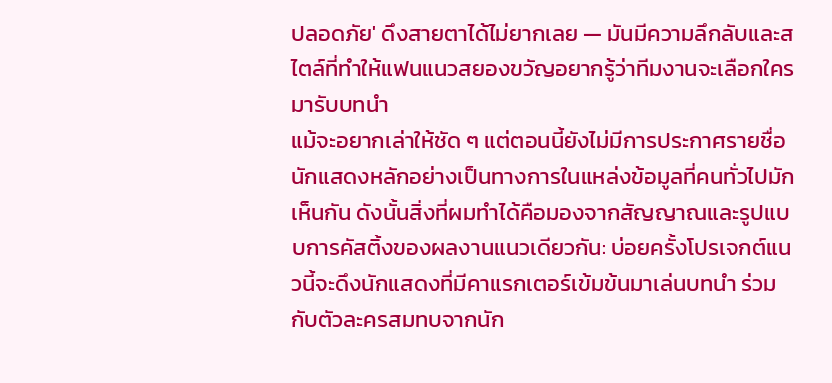ปลอดภัย' ดึงสายตาได้ไม่ยากเลย — มันมีความลึกลับและสไตล์ที่ทำให้แฟนแนวสยองขวัญอยากรู้ว่าทีมงานจะเลือกใครมารับบทนำ
แม้จะอยากเล่าให้ชัด ๆ แต่ตอนนี้ยังไม่มีการประกาศรายชื่อนักแสดงหลักอย่างเป็นทางการในแหล่งข้อมูลที่คนทั่วไปมักเห็นกัน ดังนั้นสิ่งที่ผมทำได้คือมองจากสัญญาณและรูปแบบการคัสติ้งของผลงานแนวเดียวกัน: บ่อยครั้งโปรเจกต์แนวนี้จะดึงนักแสดงที่มีคาแรกเตอร์เข้มข้นมาเล่นบทนำ ร่วมกับตัวละครสมทบจากนัก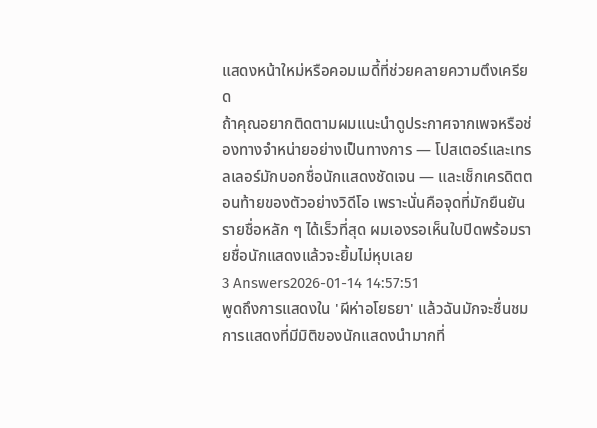แสดงหน้าใหม่หรือคอมเมดี้ที่ช่วยคลายความตึงเครียด
ถ้าคุณอยากติดตามผมแนะนำดูประกาศจากเพจหรือช่องทางจำหน่ายอย่างเป็นทางการ — โปสเตอร์และเทรลเลอร์มักบอกชื่อนักแสดงชัดเจน — และเช็กเครดิตตอนท้ายของตัวอย่างวิดีโอ เพราะนั่นคือจุดที่มักยืนยันรายชื่อหลัก ๆ ได้เร็วที่สุด ผมเองรอเห็นใบปิดพร้อมรายชื่อนักแสดงแล้วจะยิ้มไม่หุบเลย
3 Answers2026-01-14 14:57:51
พูดถึงการแสดงใน 'ผีห่าอโยธยา' แล้วฉันมักจะชื่นชมการแสดงที่มีมิติของนักแสดงนำมากที่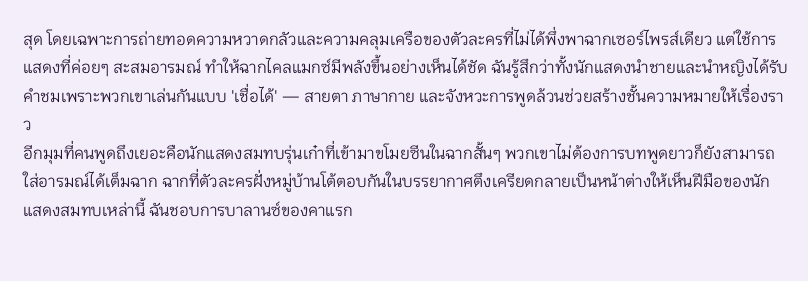สุด โดยเฉพาะการถ่ายทอดความหวาดกลัวและความคลุมเครือของตัวละครที่ไม่ได้พึ่งพาฉากเซอร์ไพรส์เดียว แต่ใช้การแสดงที่ค่อยๆ สะสมอารมณ์ ทำให้ฉากไคลแมกซ์มีพลังขึ้นอย่างเห็นได้ชัด ฉันรู้สึกว่าทั้งนักแสดงนำชายและนำหญิงได้รับคำชมเพราะพวกเขาเล่นกันแบบ 'เชื่อได้' — สายตา ภาษากาย และจังหวะการพูดล้วนช่วยสร้างชั้นความหมายให้เรื่องราว
อีกมุมที่คนพูดถึงเยอะคือนักแสดงสมทบรุ่นเก๋าที่เข้ามาขโมยซีนในฉากสั้นๆ พวกเขาไม่ต้องการบทพูดยาวก็ยังสามารถใส่อารมณ์ได้เต็มฉาก ฉากที่ตัวละครฝั่งหมู่บ้านโต้ตอบกันในบรรยากาศตึงเครียดกลายเป็นหน้าต่างให้เห็นฝีมือของนักแสดงสมทบเหล่านี้ ฉันชอบการบาลานซ์ของคาแรก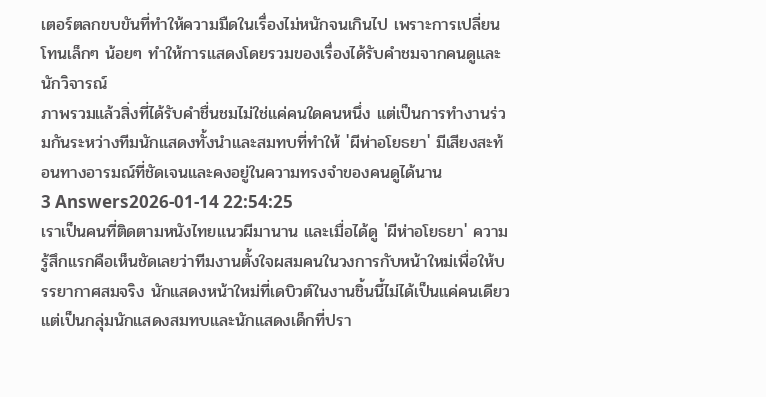เตอร์ตลกขบขันที่ทำให้ความมืดในเรื่องไม่หนักจนเกินไป เพราะการเปลี่ยนโทนเล็กๆ น้อยๆ ทำให้การแสดงโดยรวมของเรื่องได้รับคำชมจากคนดูและนักวิจารณ์
ภาพรวมแล้วสิ่งที่ได้รับคำชื่นชมไม่ใช่แค่คนใดคนหนึ่ง แต่เป็นการทำงานร่วมกันระหว่างทีมนักแสดงทั้งนำและสมทบที่ทำให้ 'ผีห่าอโยธยา' มีเสียงสะท้อนทางอารมณ์ที่ชัดเจนและคงอยู่ในความทรงจำของคนดูได้นาน
3 Answers2026-01-14 22:54:25
เราเป็นคนที่ติดตามหนังไทยแนวผีมานาน และเมื่อได้ดู 'ผีห่าอโยธยา' ความรู้สึกแรกคือเห็นชัดเลยว่าทีมงานตั้งใจผสมคนในวงการกับหน้าใหม่เพื่อให้บรรยากาศสมจริง นักแสดงหน้าใหม่ที่เดบิวต์ในงานชิ้นนี้ไม่ได้เป็นแค่คนเดียว แต่เป็นกลุ่มนักแสดงสมทบและนักแสดงเด็กที่ปรา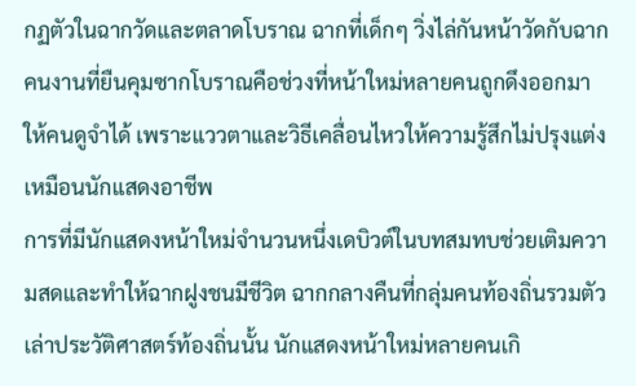กฏตัวในฉากวัดและตลาดโบราณ ฉากที่เด็กๆ วิ่งไล่กันหน้าวัดกับฉากคนงานที่ยืนคุมซากโบราณคือช่วงที่หน้าใหม่หลายคนถูกดึงออกมาให้คนดูจำได้ เพราะแววตาและวิธีเคลื่อนไหวให้ความรู้สึกไม่ปรุงแต่งเหมือนนักแสดงอาชีพ
การที่มีนักแสดงหน้าใหม่จำนวนหนึ่งเดบิวต์ในบทสมทบช่วยเติมความสดและทำให้ฉากฝูงชนมีชีวิต ฉากกลางคืนที่กลุ่มคนท้องถิ่นรวมตัวเล่าประวัติศาสตร์ท้องถิ่นนั้น นักแสดงหน้าใหม่หลายคนเกิ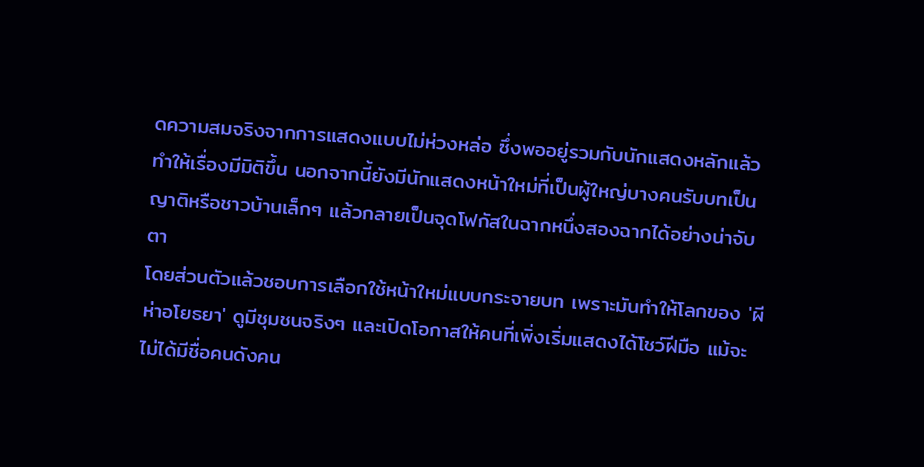ดความสมจริงจากการแสดงแบบไม่ห่วงหล่อ ซึ่งพออยู่รวมกับนักแสดงหลักแล้วทำให้เรื่องมีมิติขึ้น นอกจากนี้ยังมีนักแสดงหน้าใหม่ที่เป็นผู้ใหญ่บางคนรับบทเป็นญาติหรือชาวบ้านเล็กๆ แล้วกลายเป็นจุดโฟกัสในฉากหนึ่งสองฉากได้อย่างน่าจับตา
โดยส่วนตัวแล้วชอบการเลือกใช้หน้าใหม่แบบกระจายบท เพราะมันทำให้โลกของ 'ผีห่าอโยธยา' ดูมีชุมชนจริงๆ และเปิดโอกาสให้คนที่เพิ่งเริ่มแสดงได้โชว์ฝีมือ แม้จะไม่ได้มีชื่อคนดังคน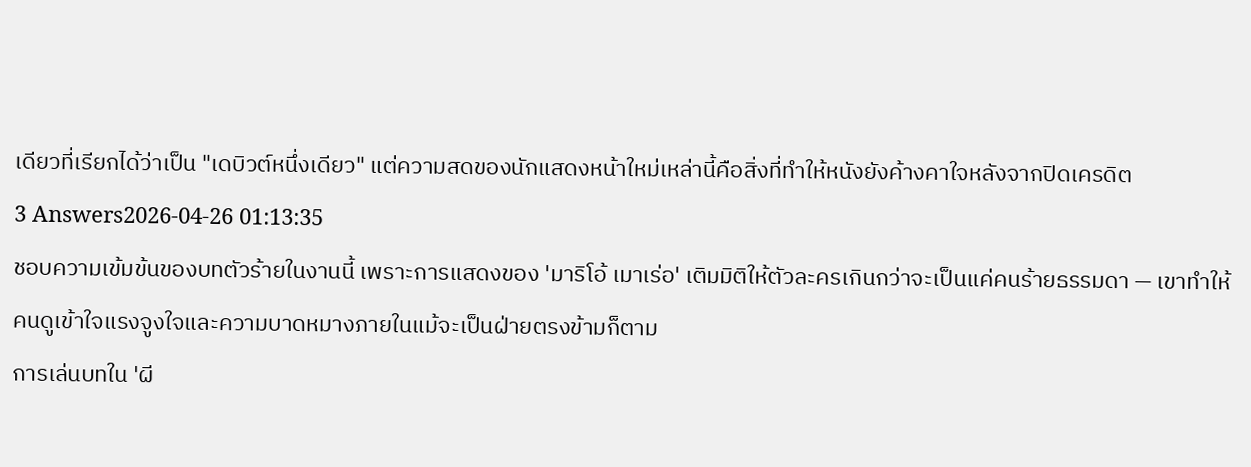เดียวที่เรียกได้ว่าเป็น "เดบิวต์หนึ่งเดียว" แต่ความสดของนักแสดงหน้าใหม่เหล่านี้คือสิ่งที่ทำให้หนังยังค้างคาใจหลังจากปิดเครดิต
3 Answers2026-04-26 01:13:35
ชอบความเข้มข้นของบทตัวร้ายในงานนี้ เพราะการแสดงของ 'มาริโอ้ เมาเร่อ' เติมมิติให้ตัวละครเกินกว่าจะเป็นแค่คนร้ายธรรมดา — เขาทำให้คนดูเข้าใจแรงจูงใจและความบาดหมางภายในแม้จะเป็นฝ่ายตรงข้ามก็ตาม
การเล่นบทใน 'ผี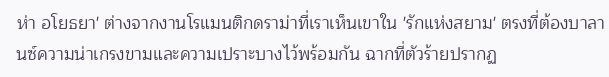ห่า อโยธยา' ต่างจากงานโรแมนติกดราม่าที่เราเห็นเขาใน 'รักแห่งสยาม' ตรงที่ต้องบาลานซ์ความน่าเกรงขามและความเปราะบางไว้พร้อมกัน ฉากที่ตัวร้ายปรากฏ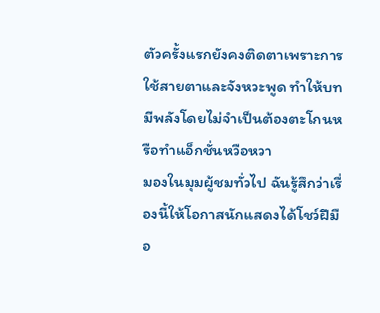ตัวครั้งแรกยังคงติดตาเพราะการใช้สายตาและจังหวะพูด ทำให้บทมีพลังโดยไม่จำเป็นต้องตะโกนหรือทำแอ็กชั่นหวือหวา
มองในมุมผู้ชมทั่วไป ฉันรู้สึกว่าเรื่องนี้ให้โอกาสนักแสดงได้โชว์ฝีมือ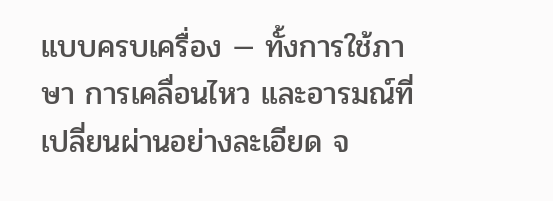แบบครบเครื่อง — ทั้งการใช้ภาษา การเคลื่อนไหว และอารมณ์ที่เปลี่ยนผ่านอย่างละเอียด จ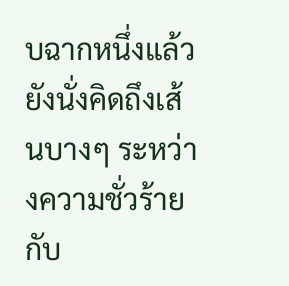บฉากหนึ่งแล้วยังนั่งคิดถึงเส้นบางๆ ระหว่างความชั่วร้ายกับ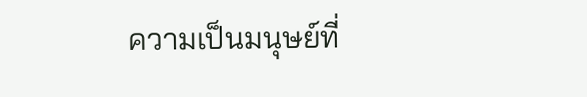ความเป็นมนุษย์ที่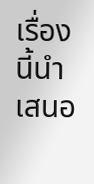เรื่องนี้นำเสนอ